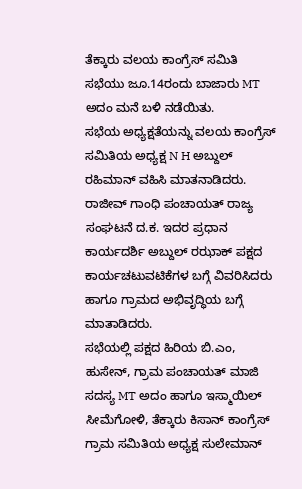ತೆಕ್ಕಾರು ವಲಯ ಕಾಂಗ್ರೆಸ್ ಸಮಿತಿ ಸಭೆಯು ಜೂ.14ರಂದು ಬಾಜಾರು MT ಅದಂ ಮನೆ ಬಳಿ ನಡೆಯಿತು.
ಸಭೆಯ ಅಧ್ಯಕ್ಷತೆಯನ್ನು ವಲಯ ಕಾಂಗ್ರೆಸ್ ಸಮಿತಿಯ ಅಧ್ಯಕ್ಷ N H ಅಬ್ದುಲ್ ರಹಿಮಾನ್ ವಹಿಸಿ ಮಾತನಾಡಿದರು. ರಾಜೀವ್ ಗಾಂಧಿ ಪಂಚಾಯತ್ ರಾಜ್ಯ ಸಂಘಟನೆ ದ.ಕ. ಇದರ ಪ್ರಧಾನ ಕಾರ್ಯದರ್ಶಿ ಅಬ್ದುಲ್ ರಝಾಕ್ ಪಕ್ಷದ ಕಾರ್ಯಚಟುವಟಿಕೆಗಳ ಬಗ್ಗೆ ವಿವರಿಸಿದರು ಹಾಗೂ ಗ್ರಾಮದ ಅಭಿವೃದ್ಧಿಯ ಬಗ್ಗೆ ಮಾತಾಡಿದರು.
ಸಭೆಯಲ್ಲಿ ಪಕ್ಷದ ಹಿರಿಯ ಬಿ.ಎಂ, ಹುಸೇನ್, ಗ್ರಾಮ ಪಂಚಾಯತ್ ಮಾಜಿ ಸದಸ್ಯ MT ಅದಂ ಹಾಗೂ ಇಸ್ಮಾಯಿಲ್ ಸೀಮೆಗೋಳಿ, ತೆಕ್ಕಾರು ಕಿಸಾನ್ ಕಾಂಗ್ರೆಸ್ ಗ್ರಾಮ ಸಮಿತಿಯ ಅಧ್ಯಕ್ಷ ಸುಲೇಮಾನ್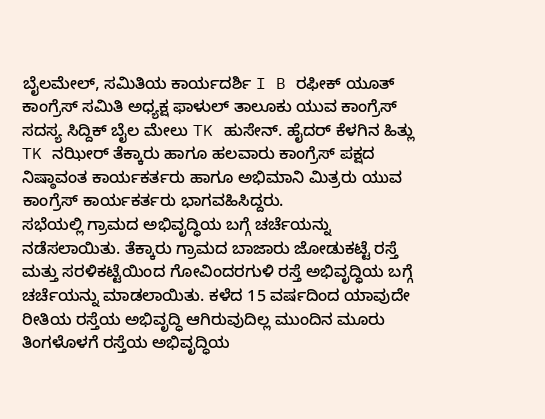ಬೈಲಮೇಲ್, ಸಮಿತಿಯ ಕಾರ್ಯದರ್ಶಿ I B ರಫೀಕ್ ಯೂತ್ ಕಾಂಗ್ರೆಸ್ ಸಮಿತಿ ಅಧ್ಯಕ್ಷ ಫಾಳುಲ್ ತಾಲೂಕು ಯುವ ಕಾಂಗ್ರೆಸ್ ಸದಸ್ಯ ಸಿದ್ದಿಕ್ ಬೈಲ ಮೇಲು TK ಹುಸೇನ್. ಹೈದರ್ ಕೆಳಗಿನ ಹಿತ್ಲು TK ನಝೀರ್ ತೆಕ್ಕಾರು ಹಾಗೂ ಹಲವಾರು ಕಾಂಗ್ರೆಸ್ ಪಕ್ಷದ ನಿಷ್ಠಾವಂತ ಕಾರ್ಯಕರ್ತರು ಹಾಗೂ ಅಭಿಮಾನಿ ಮಿತ್ರರು ಯುವ ಕಾಂಗ್ರೆಸ್ ಕಾರ್ಯಕರ್ತರು ಭಾಗವಹಿಸಿದ್ದರು.
ಸಭೆಯಲ್ಲಿ ಗ್ರಾಮದ ಅಭಿವೃದ್ಧಿಯ ಬಗ್ಗೆ ಚರ್ಚೆಯನ್ನು ನಡೆಸಲಾಯಿತು. ತೆಕ್ಕಾರು ಗ್ರಾಮದ ಬಾಜಾರು ಜೋಡುಕಟ್ಟೆ ರಸ್ತೆ ಮತ್ತು ಸರಳಿಕಟ್ಟೆಯಿಂದ ಗೋವಿಂದರಗುಳಿ ರಸ್ತೆ ಅಭಿವೃದ್ಧಿಯ ಬಗ್ಗೆ ಚರ್ಚೆಯನ್ನು ಮಾಡಲಾಯಿತು. ಕಳೆದ 15 ವರ್ಷದಿಂದ ಯಾವುದೇ ರೀತಿಯ ರಸ್ತೆಯ ಅಭಿವೃದ್ಧಿ ಆಗಿರುವುದಿಲ್ಲ ಮುಂದಿನ ಮೂರು ತಿಂಗಳೊಳಗೆ ರಸ್ತೆಯ ಅಭಿವೃದ್ಧಿಯ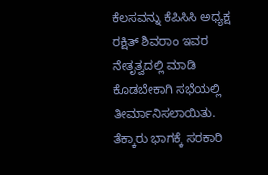ಕೆಲಸವನ್ನು ಕೆಪಿಸಿಸಿ ಅಧ್ಯಕ್ಷ ರಕ್ಷಿತ್ ಶಿವರಾಂ ಇವರ ನೇತೃತ್ವದಲ್ಲಿ ಮಾಡಿ ಕೊಡಬೇಕಾಗಿ ಸಭೆಯಲ್ಲಿ ತೀರ್ಮಾನಿಸಲಾಯಿತು. ತೆಕ್ಕಾರು ಭಾಗಕ್ಕೆ ಸರಕಾರಿ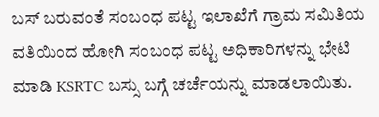ಬಸ್ ಬರುವಂತೆ ಸಂಬಂಧ ಪಟ್ಟ ಇಲಾಖೆಗೆ ಗ್ರಾಮ ಸಮಿತಿಯ ವತಿಯಿಂದ ಹೋಗಿ ಸಂಬಂಧ ಪಟ್ಟ ಅಧಿಕಾರಿಗಳನ್ನು ಭೇಟಿ ಮಾಡಿ KSRTC ಬಸ್ಸು ಬಗ್ಗೆ ಚರ್ಚೆಯನ್ನು ಮಾಡಲಾಯಿತು.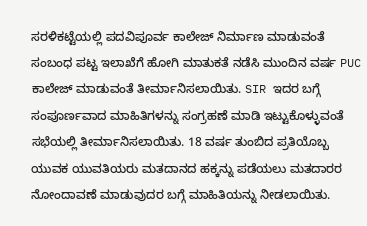ಸರಳಿಕಟ್ಟೆಯಲ್ಲಿ ಪದವಿಪೂರ್ವ ಕಾಲೇಜ್ ನಿರ್ಮಾಣ ಮಾಡುವಂತೆ ಸಂಬಂಧ ಪಟ್ಟ ಇಲಾಖೆಗೆ ಹೋಗಿ ಮಾತುಕತೆ ನಡೆಸಿ ಮುಂದಿನ ವರ್ಷ PUC ಕಾಲೇಜ್ ಮಾಡುವಂತೆ ತೀರ್ಮಾನಿಸಲಾಯಿತು. SIR ಇದರ ಬಗ್ಗೆ ಸಂಪೂರ್ಣವಾದ ಮಾಹಿತಿಗಳನ್ನು ಸಂಗ್ರಹಣೆ ಮಾಡಿ ಇಟ್ಟುಕೊಳ್ಳುವಂತೆ ಸಭೆಯಲ್ಲಿ ತೀರ್ಮಾನಿಸಲಾಯಿತು. 18 ವರ್ಷ ತುಂಬಿದ ಪ್ರತಿಯೊಬ್ಬ ಯುವಕ ಯುವತಿಯರು ಮತದಾನದ ಹಕ್ಕನ್ನು ಪಡೆಯಲು ಮತದಾರರ ನೋಂದಾವಣೆ ಮಾಡುವುದರ ಬಗ್ಗೆ ಮಾಹಿತಿಯನ್ನು ನೀಡಲಾಯಿತು.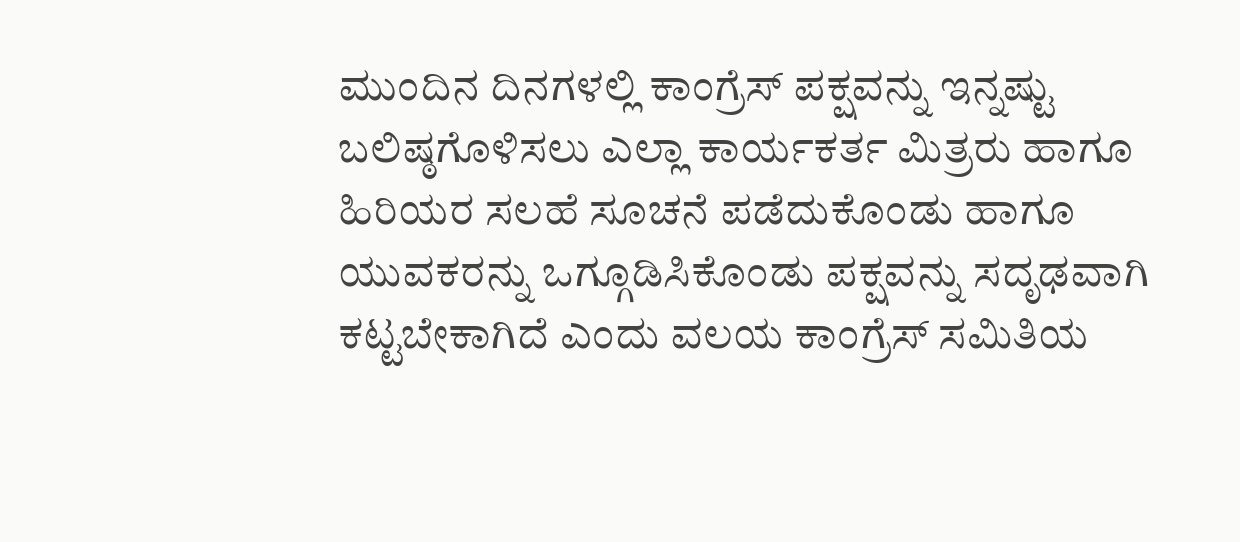ಮುಂದಿನ ದಿನಗಳಲ್ಲಿ ಕಾಂಗ್ರೆಸ್ ಪಕ್ಷವನ್ನು ಇನ್ನಷ್ಟು ಬಲಿಷ್ಠಗೊಳಿಸಲು ಎಲ್ಲಾ ಕಾರ್ಯಕರ್ತ ಮಿತ್ರರು ಹಾಗೂ ಹಿರಿಯರ ಸಲಹೆ ಸೂಚನೆ ಪಡೆದುಕೊಂಡು ಹಾಗೂ ಯುವಕರನ್ನು ಒಗ್ಗೂಡಿಸಿಕೊಂಡು ಪಕ್ಷವನ್ನು ಸದೃಢವಾಗಿ ಕಟ್ಟಬೇಕಾಗಿದೆ ಎಂದು ವಲಯ ಕಾಂಗ್ರೆಸ್ ಸಮಿತಿಯ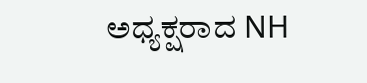ಅಧ್ಯಕ್ಷರಾದ NH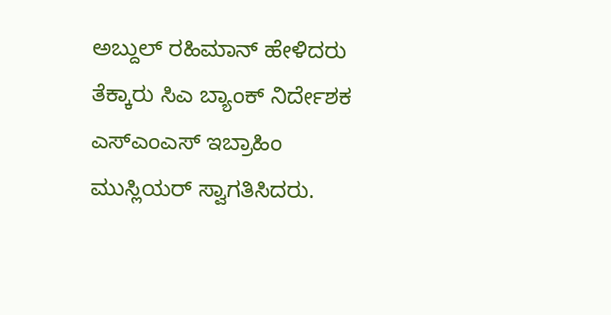ಅಬ್ದುಲ್ ರಹಿಮಾನ್ ಹೇಳಿದರು
ತೆಕ್ಕಾರು ಸಿಎ ಬ್ಯಾಂಕ್ ನಿರ್ದೇಶಕ ಎಸ್ಎಂಎಸ್ ಇಬ್ರಾಹಿಂ ಮುಸ್ಲಿಯರ್ ಸ್ವಾಗತಿಸಿದರು.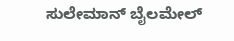ಸುಲೇಮಾನ್ ಬೈಲಮೇಲ್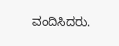ವಂದಿಸಿದರು.